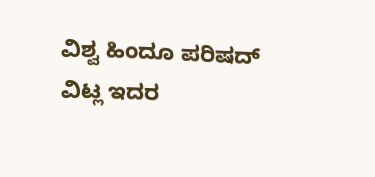ವಿಶ್ವ ಹಿಂದೂ ಪರಿಷದ್ ವಿಟ್ಲ ಇದರ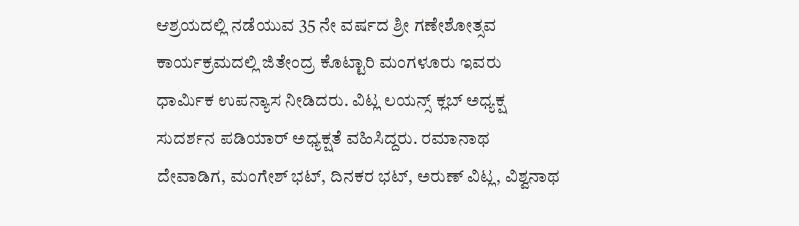ಆಶ್ರಯದಲ್ಲಿ ನಡೆಯುವ 35 ನೇ ವರ್ಷದ ಶ್ರೀ ಗಣೇಶೋತ್ಸವ ಕಾರ್ಯಕ್ರಮದಲ್ಲಿ ಜಿತೇಂದ್ರ ಕೊಟ್ಟಾರಿ ಮಂಗಳೂರು ಇವರು ಧಾರ್ಮಿಕ ಉಪನ್ಯಾಸ ನೀಡಿದರು. ವಿಟ್ಲ ಲಯನ್ಸ್ ಕ್ಲಬ್ ಅಧ್ಯಕ್ಷ ಸುದರ್ಶನ ಪಡಿಯಾರ್ ಅಧ್ಯಕ್ಷತೆ ವಹಿಸಿದ್ದರು. ರಮಾನಾಥ ದೇವಾಡಿಗ, ಮಂಗೇಶ್ ಭಟ್, ದಿನಕರ ಭಟ್, ಅರುಣ್ ವಿಟ್ಲ, ವಿಶ್ವನಾಥ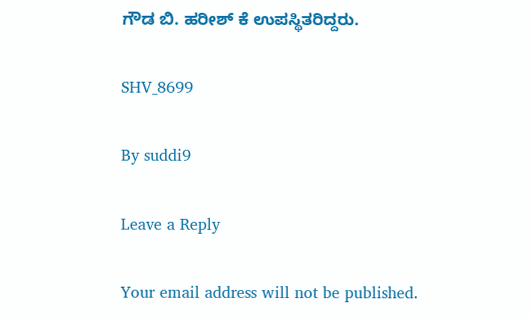ಗೌಡ ಬಿ. ಹರೀಶ್ ಕೆ ಉಪಸ್ಥಿತರಿದ್ದರು.

SHV_8699

By suddi9

Leave a Reply

Your email address will not be published.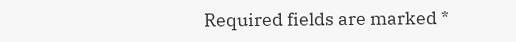Required fields are marked *